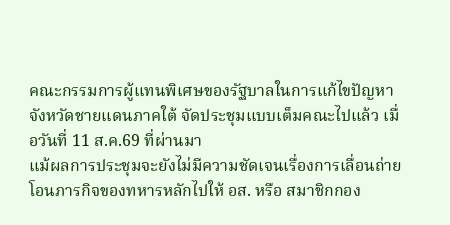คณะกรรมการผู้แทนพิเศษของรัฐบาลในการแก้ไขปัญหาจังหวัดชายแดนภาคใต้ จัดประชุมแบบเต็มคณะไปแล้ว เมื่อวันที่ 11 ส.ค.69 ที่ผ่านมา
แม้ผลการประชุมจะยังไม่มีความชัดเจนเรื่องการเลื่อนถ่ายโอนภารกิจของทหารหลักไปให้ อส. หรือ สมาชิกกอง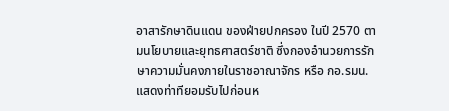อาสารักษาดินแดน ของฝ่ายปกครอง ในปี 2570 ตามนโยบายและยุทธศาสตร์ชาติ ซึ่งกองอำนวยการรักษาความมั่นคงภายในราชอาณาจักร หรือ กอ.รมน.แสดงท่าทียอมรับไปก่อนห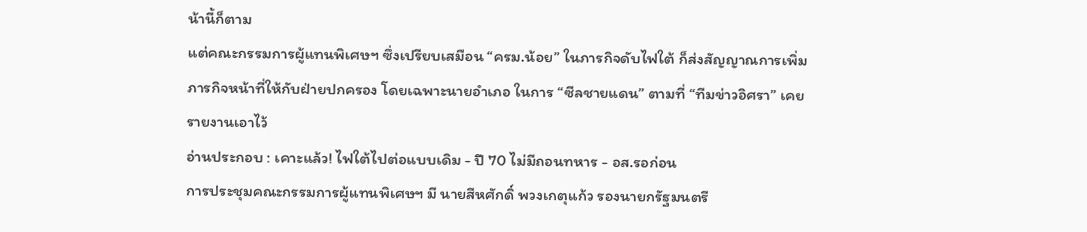น้านี้ก็ตาม
แต่คณะกรรมการผู้แทนพิเศษฯ ซึ่งเปรียบเสมือน “ครม.น้อย” ในภารกิจดับไฟใต้ ก็ส่งสัญญาณการเพิ่มภารกิจหน้าที่ให้กับฝ่ายปกครอง โดยเฉพาะนายอำเภอ ในการ “ซีลชายแดน” ตามที่ “ทีมข่าวอิศรา” เคยรายงานเอาไว้
อ่านประกอบ : เคาะแล้ว! ไฟใต้ไปต่อแบบเดิม - ปี 70 ไม่มีถอนทหาร - อส.รอก่อน
การประชุมคณะกรรมการผู้แทนพิเศษฯ มี นายสีหศักดิ์ พวงเกตุแก้ว รองนายกรัฐมนตรี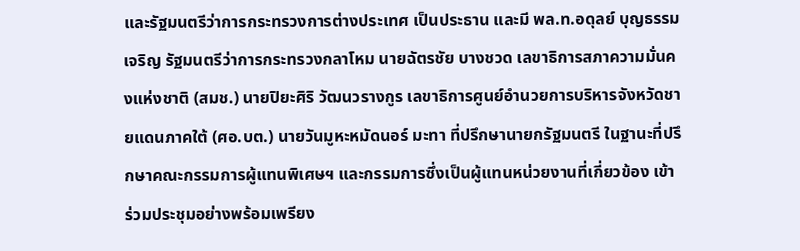และรัฐมนตรีว่าการกระทรวงการต่างประเทศ เป็นประธาน และมี พล.ท.อดุลย์ บุญธรรมเจริญ รัฐมนตรีว่าการกระทรวงกลาโหม นายฉัตรชัย บางชวด เลขาธิการสภาความมั่นคงแห่งชาติ (สมช.) นายปิยะศิริ วัฒนวรางกูร เลขาธิการศูนย์อำนวยการบริหารจังหวัดชายแดนภาคใต้ (ศอ.บต.) นายวันมูหะหมัดนอร์ มะทา ที่ปรึกษานายกรัฐมนตรี ในฐานะที่ปรึกษาคณะกรรมการผู้แทนพิเศษฯ และกรรมการซึ่งเป็นผู้แทนหน่วยงานที่เกี่ยวข้อง เข้าร่วมประชุมอย่างพร้อมเพรียง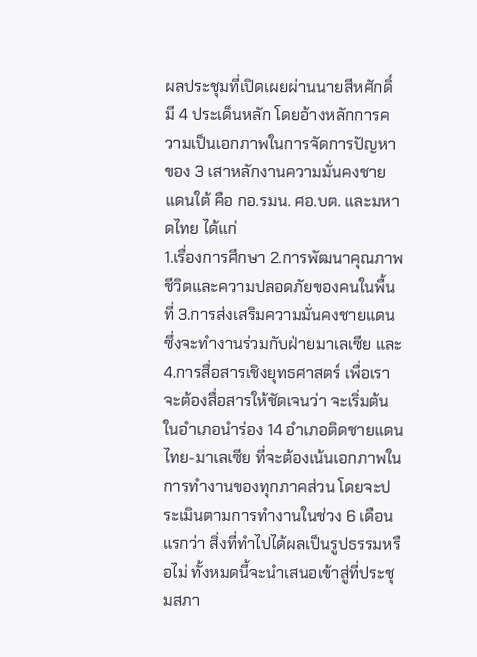ผลประชุมที่เปิดเผยผ่านนายสีหศักดิ์ มี 4 ประเด็นหลัก โดยอ้างหลักการความเป็นเอกภาพในการจัดการปัญหาของ 3 เสาหลักงานความมั่นคงชายแดนใต้ คือ กอ.รมน. ศอ.บต. และมหาดไทย ได้แก่
1.เรื่องการศึกษา 2.การพัฒนาคุณภาพชีวิตและความปลอดภัยของคนในพื้นที่ 3.การส่งเสริมความมั่นคงชายแดน ซึ่งจะทำงานร่วมกับฝ่ายมาเลเซีย และ 4.การสื่อสารเชิงยุทธศาสตร์ เพื่อเราจะต้องสื่อสารให้ชัดเจนว่า จะเริ่มต้นในอำเภอนำร่อง 14 อำเภอติดชายแดนไทย-มาเลเซีย ที่จะต้องเน้นเอกภาพในการทำงานของทุกภาคส่วน โดยจะประเมินตามการทำงานในช่วง 6 เดือนแรกว่า สิ่งที่ทำไปได้ผลเป็นรูปธรรมหรือไม่ ทั้งหมดนี้จะนำเสนอเข้าสู่ที่ประชุมสภา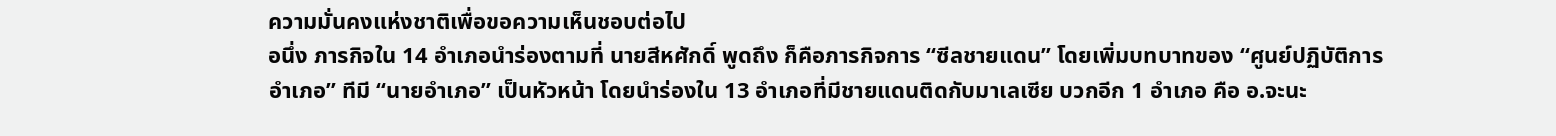ความมั่นคงแห่งชาติเพื่อขอความเห็นชอบต่อไป
อนึ่ง ภารกิจใน 14 อำเภอนำร่องตามที่ นายสีหศักดิ์ พูดถึง ก็คือภารกิจการ “ซีลชายแดน” โดยเพิ่มบทบาทของ “ศูนย์ปฏิบัติการอำเภอ” ทีมี “นายอำเภอ” เป็นหัวหน้า โดยนำร่องใน 13 อำเภอที่มีชายแดนติดกับมาเลเซีย บวกอีก 1 อำเภอ คือ อ.จะนะ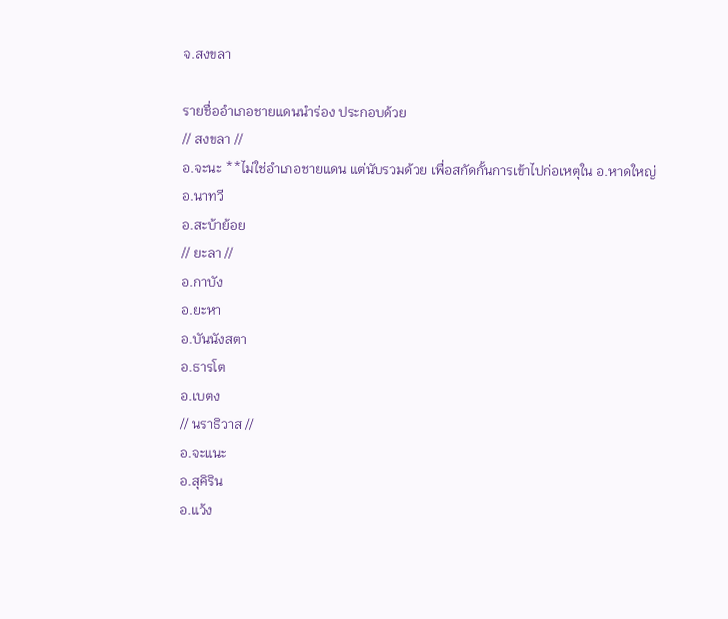จ.สงขลา

รายชื่ออำเภอชายแดนนำร่อง ประกอบด้วย
// สงขลา //
อ.จะนะ **ไม่ใช่อำเภอชายแดน แต่นับรวมด้วย เพื่อสกัดกั้นการเข้าไปก่อเหตุใน อ.หาดใหญ่
อ.นาทวี
อ.สะบ้าย้อย
// ยะลา //
อ.กาบัง
อ.ยะหา
อ.บันนังสตา
อ.ธารโต
อ.เบตง
// นราธิวาส //
อ.จะแนะ
อ.สุคิริน
อ.แว้ง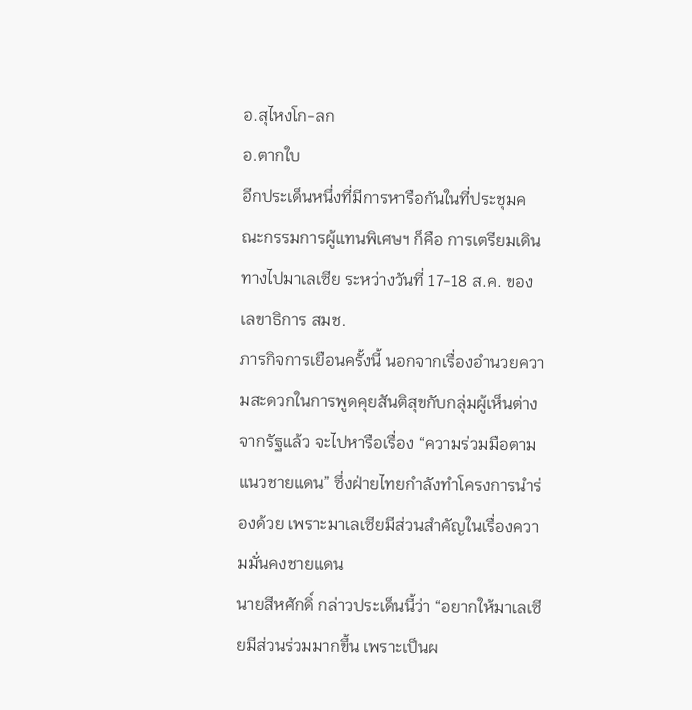อ.สุไหงโก-ลก
อ.ตากใบ
อีกประเด็นหนึ่งที่มีการหารือกันในที่ประชุมคณะกรรมการผู้แทนพิเศษฯ ก็คือ การเตรียมเดินทางไปมาเลเซีย ระหว่างวันที่ 17-18 ส.ค. ของเลขาธิการ สมช.
ภารกิจการเยือนครั้งนี้ นอกจากเรื่องอำนวยความสะดวกในการพูดคุยสันติสุขกับกลุ่มผู้เห็นต่างจากรัฐแล้ว จะไปหารือเรื่อง “ความร่วมมือตามแนวชายแดน” ซึ่งฝ่ายไทยกำลังทำโครงการนำร่องด้วย เพราะมาเลเซียมีส่วนสำคัญในเรื่องความมั่นคงชายแดน
นายสีหศักดิ์ กล่าวประเด็นนี้ว่า “อยากให้มาเลเซียมีส่วนร่วมมากขึ้น เพราะเป็นผ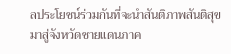ลประโยชน์ร่วมกันที่จะนำสันติภาพสันติสุขมาสู่จังหวัดชายแดนภาค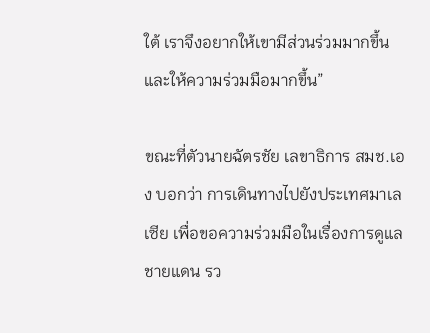ใต้ เราจึงอยากให้เขามีส่วนร่วมมากขึ้น และให้ความร่วมมือมากขึ้น”

ขณะที่ตัวนายฉัตรชัย เลขาธิการ สมช.เอง บอกว่า การเดินทางไปยังประเทศมาเลเซีย เพื่อขอความร่วมมือในเรื่องการดูแลชายแดน รว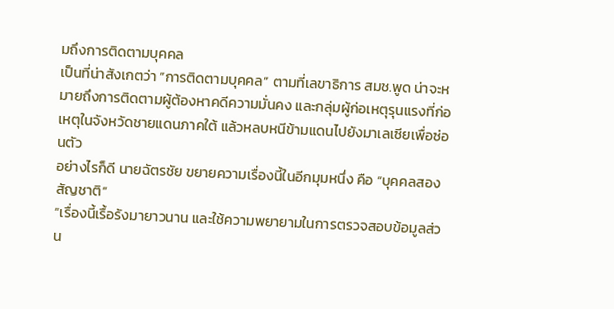มถึงการติดตามบุคคล
เป็นที่น่าสังเกตว่า “การติดตามบุคคล” ตามที่เลขาธิการ สมช.พูด น่าจะหมายถึงการติดตามผู้ต้องหาคดีความมั่นคง และกลุ่มผู้ก่อเหตุรุนแรงที่ก่อเหตุในจังหวัดชายแดนภาคใต้ แล้วหลบหนีข้ามแดนไปยังมาเลเซียเพื่อซ่อนตัว
อย่างไรก็ดี นายฉัตรชัย ขยายความเรื่องนี้ในอีกมุมหนึ่ง คือ “บุคคลสองสัญชาติ”
“เรื่องนี้เรื้อรังมายาวนาน และใช้ความพยายามในการตรวจสอบข้อมูลส่วน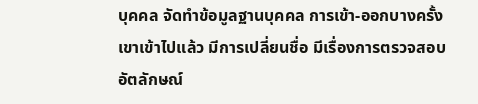บุคคล จัดทำข้อมูลฐานบุคคล การเข้า-ออกบางครั้งเขาเข้าไปแล้ว มีการเปลี่ยนชื่อ มีเรื่องการตรวจสอบอัตลักษณ์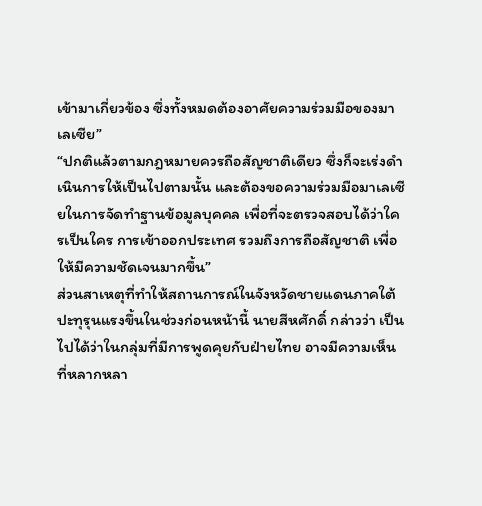เข้ามาเกี่ยวข้อง ซึ่งทั้งหมดต้องอาศัยความร่วมมือของมาเลเซีย”
“ปกติแล้วตามกฎหมายควรถือสัญชาติเดียว ซึ่งก็จะเร่งดำเนินการให้เป็นไปตามนั้น และต้องขอความร่วมมือมาเลเซียในการจัดทำฐานข้อมูลบุคคล เพื่อที่จะตรวจสอบได้ว่าใครเป็นใคร การเข้าออกประเทศ รวมถึงการถือสัญชาติ เพื่อให้มีความชัดเจนมากขึ้น”
ส่วนสาเหตุที่ทำให้สถานการณ์ในจังหวัดชายแดนภาคใต้ปะทุรุนแรงขึ้นในช่วงก่อนหน้านี้ นายสีหศักดิ์ กล่าวว่า เป็นไปได้ว่าในกลุ่มที่มีการพูดคุยกับฝ่ายไทย อาจมีความเห็นที่หลากหลา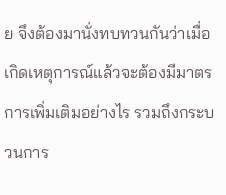ย จึงต้องมานั่งทบทวนกันว่าเมื่อเกิดเหตุการณ์แล้วจะต้องมีมาตรการเพิ่มเติมอย่างไร รวมถึงกระบวนการ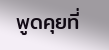พูดคุยที่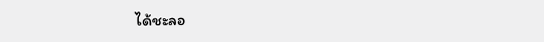ได้ชะลอ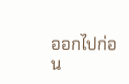ออกไปก่อน